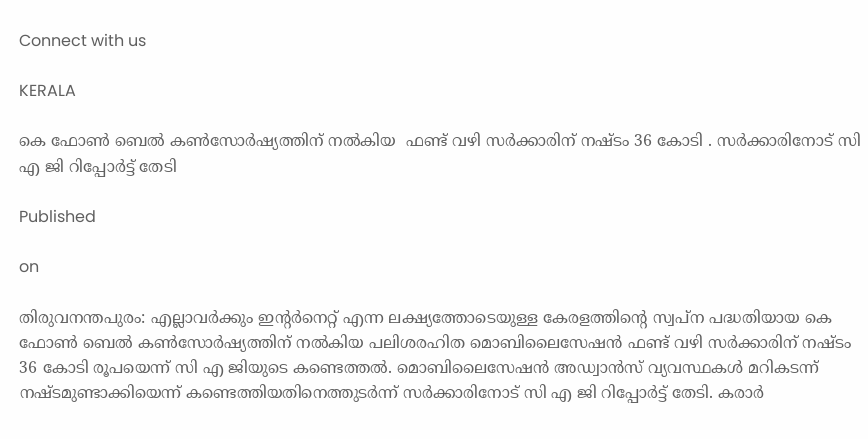Connect with us

KERALA

കെ ഫോൺ ബെൽ കൺസോർഷ്യത്തിന് നൽകിയ  ഫണ്ട് വഴി സർക്കാരിന് നഷ്ടം 36 കോടി . സർക്കാരിനോട് സി എ ജി റിപ്പോർട്ട് തേടി

Published

on

തിരുവനന്തപുരം: എല്ലാവർക്കും ഇന്റർനെറ്റ് എന്ന ലക്ഷ്യത്തോടെയുള്ള കേരളത്തിന്റെ സ്വപ്ന പദ്ധതിയായ കെ ഫോൺ ബെൽ കൺസോർഷ്യത്തിന് നൽകിയ പലിശരഹിത മൊബിലൈസേഷൻ ഫണ്ട് വഴി സർക്കാരിന് നഷ്ടം 36 കോടി രൂപയെന്ന് സി എ ജിയുടെ കണ്ടെത്തൽ. മൊബിലൈസേഷൻ അഡ്വാൻസ് വ്യവസ്ഥകൾ മറികടന്ന് നഷ്ടമുണ്ടാക്കിയെന്ന് കണ്ടെത്തിയതിനെത്തുടർന്ന് സർക്കാരിനോട് സി എ ജി റിപ്പോർട്ട് തേടി. കരാ‌ർ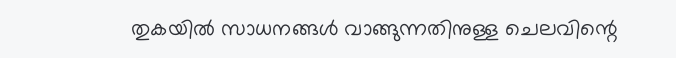തുകയിൽ സാധനങ്ങൾ വാങ്ങുന്നതിനുള്ള ചെലവിന്റെ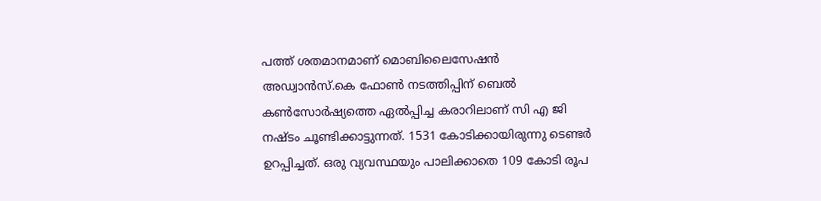പത്ത് ശതമാനമാണ് മൊബിലൈസേഷൻ അഡ്വാൻസ്.കെ ഫോൺ നടത്തിപ്പിന് ബെൽ കൺസോർഷ്യത്തെ ഏൽപ്പിച്ച കരാറിലാണ് സി എ ജി നഷ്ടം ചൂണ്ടിക്കാട്ടുന്നത്. 1531 കോടിക്കായിരുന്നു ടെണ്ടർ ഉറപ്പിച്ചത്. ഒരു വ്യവസ്ഥയും പാലിക്കാതെ 109 കോടി രൂപ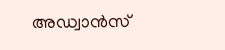അഡ്വാൻസ്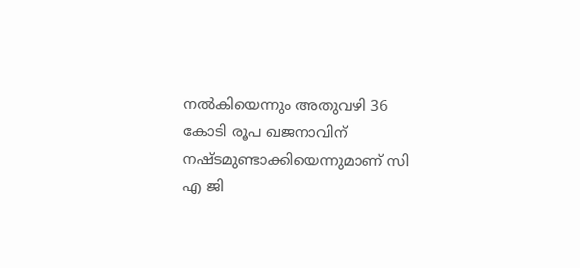നൽകിയെന്നും അതുവഴി 36 കോടി രൂപ ഖജനാവിന് നഷ്ടമുണ്ടാക്കിയെന്നുമാണ് സി എ ജി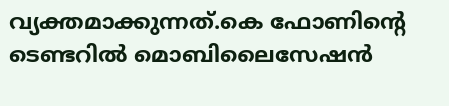വ്യക്തമാക്കുന്നത്.കെ ഫോണിന്റെ ടെണ്ടറിൽ മൊബിലൈസേഷൻ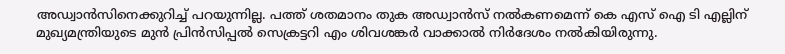അഡ്വാൻസിനെക്കുറിച്ച് പറയുന്നില്ല. പത്ത് ശതമാനം തുക അഡ്വാൻസ് നൽകണമെന്ന് കെ എസ് ഐ ടി എല്ലിന് മുഖ്യമന്ത്രിയുടെ മുൻ പ്രിൻസിപ്പൽ സെക്രട്ടറി എം ശിവശങ്കർ വാക്കാൽ നിർദേശം നൽകിയിരുന്നു.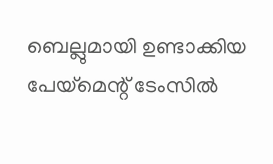ബെല്ലുമായി ഉണ്ടാക്കിയ പേയ്‌മെന്റ് ടേംസിൽ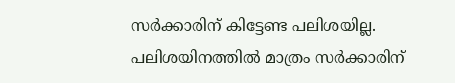സർക്കാരിന് കിട്ടേണ്ട പലിശയില്ല. പലിശയിനത്തിൽ മാത്രം സർക്കാരിന്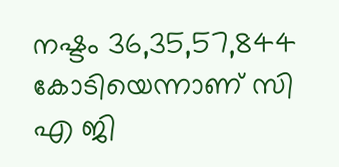നഷ്ടം 36,35,57,844 കോടിയെന്നാണ് സി എ ജി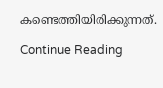കണ്ടെത്തിയിരിക്കുന്നത്.

Continue Reading